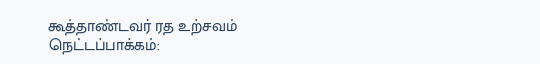கூத்தாண்டவர் ரத உற்சவம்
நெட்டப்பாக்கம்: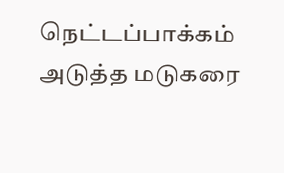நெட்டப்பாக்கம் அடுத்த மடுகரை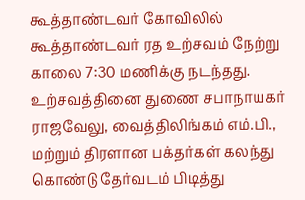கூத்தாண்டவர் கோவிலில் கூத்தாண்டவர் ரத உற்சவம் நேற்று காலை 7:30 மணிக்கு நடந்தது. உற்சவத்தினை துணை சபாநாயகர் ராஜவேலு, வைத்திலிங்கம் எம்.பி., மற்றும் திரளான பக்தர்கள் கலந்து கொண்டு தேர்வடம் பிடித்து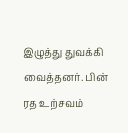இழுத்து துவக்கி வைத்தனர். பின் ரத உற்சவம்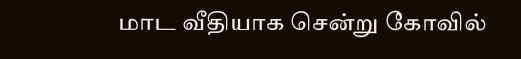மாட வீதியாக சென்று கோவில்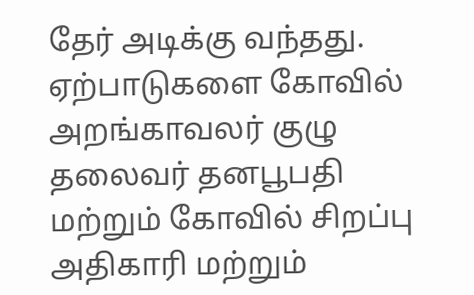தேர் அடிக்கு வந்தது. ஏற்பாடுகளை கோவில் அறங்காவலர் குழு தலைவர் தனபூபதி மற்றும் கோவில் சிறப்பு அதிகாரி மற்றும்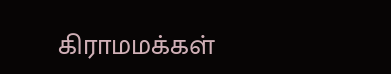கிராமமக்கள்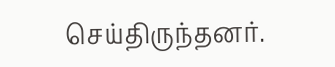செய்திருந்தனர்.